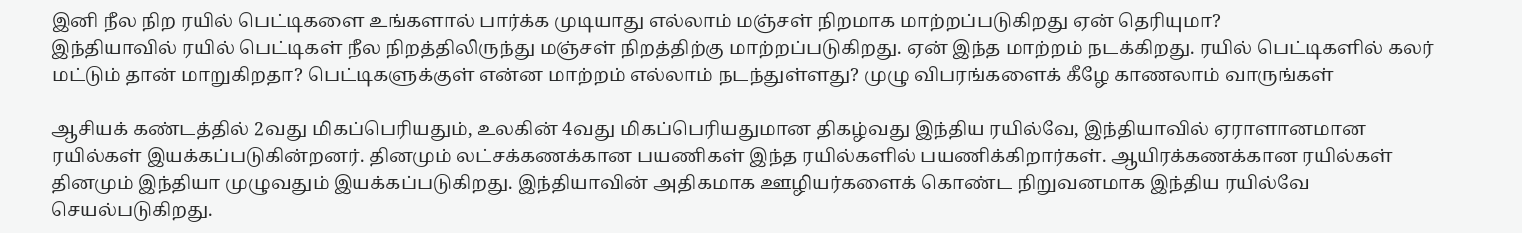இனி நீல நிற ரயில் பெட்டிகளை உங்களால் பார்க்க முடியாது எல்லாம் மஞ்சள் நிறமாக மாற்றப்படுகிறது ஏன் தெரியுமா?
இந்தியாவில் ரயில் பெட்டிகள் நீல நிறத்திலிருந்து மஞ்சள் நிறத்திற்கு மாற்றப்படுகிறது. ஏன் இந்த மாற்றம் நடக்கிறது. ரயில் பெட்டிகளில் கலர் மட்டும் தான் மாறுகிறதா? பெட்டிகளுக்குள் என்ன மாற்றம் எல்லாம் நடந்துள்ளது? முழு விபரங்களைக் கீழே காணலாம் வாருங்கள்

ஆசியக் கண்டத்தில் 2வது மிகப்பெரியதும், உலகின் 4வது மிகப்பெரியதுமான திகழ்வது இந்திய ரயில்வே, இந்தியாவில் ஏராளானமான ரயில்கள் இயக்கப்படுகின்றனர். தினமும் லட்சக்கணக்கான பயணிகள் இந்த ரயில்களில் பயணிக்கிறார்கள். ஆயிரக்கணக்கான ரயில்கள் தினமும் இந்தியா முழுவதும் இயக்கப்படுகிறது. இந்தியாவின் அதிகமாக ஊழியர்களைக் கொண்ட நிறுவனமாக இந்திய ரயில்வே செயல்படுகிறது.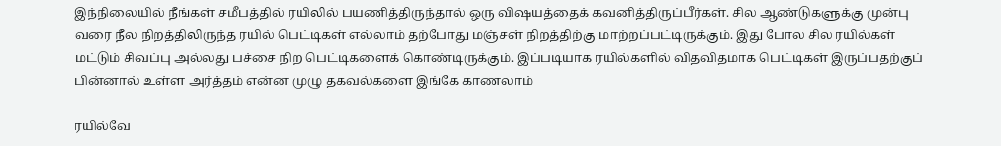இந்நிலையில் நீங்கள் சமீபத்தில் ரயிலில் பயணித்திருந்தால் ஒரு விஷயத்தைக் கவனித்திருப்பீர்கள். சில ஆண்டுகளுக்கு முன்பு வரை நீல நிறத்திலிருந்த ரயில் பெட்டிகள் எல்லாம் தற்போது மஞ்சள் நிறத்திற்கு மாற்றப்பட்டிருக்கும். இது போல சில ரயில்கள் மட்டும் சிவப்பு அல்லது பச்சை நிற பெட்டிகளைக் கொண்டிருக்கும். இப்படியாக ரயில்களில் விதவிதமாக பெட்டிகள் இருப்பதற்குப் பின்னால் உள்ள அர்த்தம் என்ன முழு தகவல்களை இங்கே காணலாம்

ரயில்வே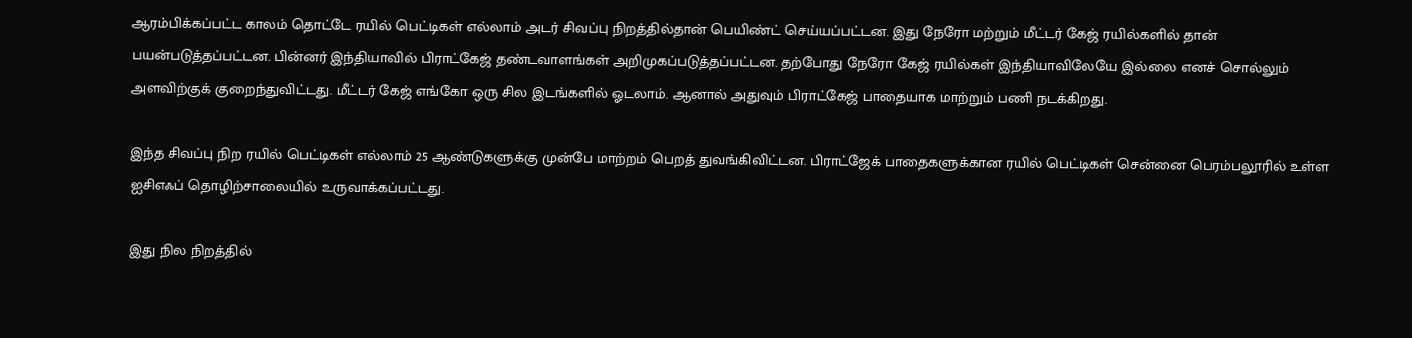ஆரம்பிக்கப்பட்ட காலம் தொட்டே ரயில் பெட்டிகள் எல்லாம் அடர் சிவப்பு நிறத்தில்தான் பெயிண்ட் செய்யப்பட்டன. இது நேரோ மற்றும் மீட்டர் கேஜ் ரயில்களில் தான் பயன்படுத்தப்பட்டன. பின்னர் இந்தியாவில் பிராட்கேஜ் தண்டவாளங்கள் அறிமுகப்படுத்தப்பட்டன. தற்போது நேரோ கேஜ் ரயில்கள் இந்தியாவிலேயே இல்லை எனச் சொல்லும் அளவிற்குக் குறைந்துவிட்டது. மீட்டர் கேஜ் எங்கோ ஒரு சில இடங்களில் ஓடலாம். ஆனால் அதுவும் பிராட்கேஜ் பாதையாக மாற்றும் பணி நடக்கிறது.

இந்த சிவப்பு நிற ரயில் பெட்டிகள் எல்லாம் 25 ஆண்டுகளுக்கு முன்பே மாற்றம் பெறத் துவங்கிவிட்டன. பிராட்ஜேக் பாதைகளுக்கான ரயில் பெட்டிகள் சென்னை பெரம்பலூரில் உள்ள ஐசிஎஃப் தொழிற்சாலையில் உருவாக்கப்பட்டது.

இது நில நிறத்தில்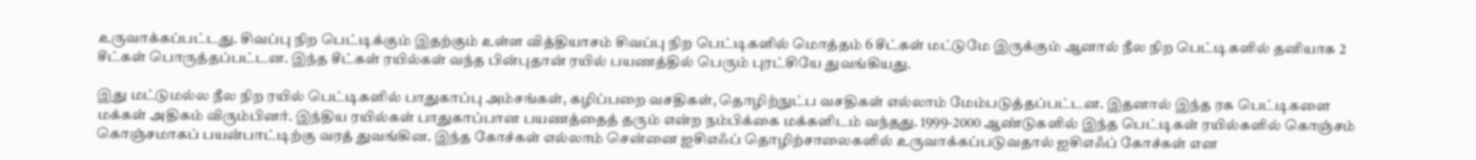உருவாக்கப்பட்டது. சிவப்பு நிற பெட்டிக்கும் இதற்கும் உள்ள வித்தியாசம் சிவப்பு நிற பெட்டிகளில் மொத்தம் 6 சீட்கள் மட்டுமே இருக்கும் ஆனால் நீல நிற பெட்டிகளில் தனியாக 2 சீட்கள் பொருத்தப்பட்டன. இந்த சீட்கள் ரயில்கள் வந்த பின்புதான் ரயில் பயணத்தில் பெரும் புரட்சியே துவங்கியது.

இது மட்டுமல்ல நீல நிற ரயில் பெட்டிகளில் பாதுகாப்பு அம்சங்கள், கழிப்பறை வசதிகள், தொழிற்நுட்ப வசதிகள் எல்லாம் மேம்படுத்தப்பட்டன. இதனால் இந்த ரக பெட்டிகளை மக்கள் அதிகம் விரும்பினர். இந்திய ரயில்கள் பாதுகாப்பான பயணத்தைத் தரும் என்ற நம்பிக்கை மக்களிடம் வந்தது. 1999-2000 ஆண்டுகளில் இந்த பெட்டிகள் ரயில்களில் கொஞ்சம் கொஞ்சமாகப் பயன்பாட்டிற்கு வரத் துவங்கின. இந்த கோச்கள் எல்லாம் சென்னை ஐசிஎஃப் தொழிற்சாலைகளில் உருவாக்கப்படுவதால் ஐசிஎஃப் கோச்கள் என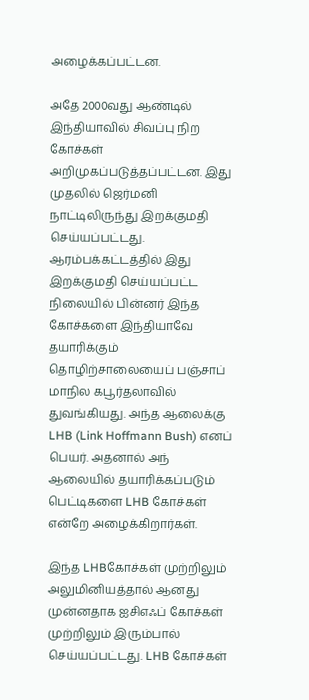அழைக்கப்பட்டன.

அதே 2000வது ஆண்டில் இந்தியாவில் சிவப்பு நிற கோச்கள் அறிமுகப்படுத்தப்பட்டன. இது முதலில் ஜெர்மனி நாட்டிலிருந்து இறக்குமதி செய்யப்பட்டது. ஆரம்பக்கட்டத்தில் இது இறக்குமதி செய்யப்பட்ட நிலையில் பின்னர் இந்த கோச்களை இந்தியாவே தயாரிக்கும் தொழிற்சாலையைப் பஞ்சாப் மாநில கபூர்தலாவில் துவங்கியது. அந்த ஆலைக்கு LHB (Link Hoffmann Bush) எனப் பெயர். அதனால் அந் ஆலையில் தயாரிக்கப்படும் பெட்டிகளை LHB கோச்கள் என்றே அழைக்கிறார்கள்.

இந்த LHBகோச்கள் முற்றிலும் அலுமினியத்தால் ஆனது முன்னதாக ஐசிஎஃப் கோச்கள் முற்றிலும் இரும்பால் செய்யப்பட்டது. LHB கோச்கள்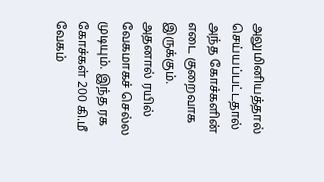அலுமினியத்தால் செய்யப்பட்டதால் அந்த கோச்களின் எடை குறைவாக இருக்கும். அதனால் ரயில் வேகமாகச் செல்ல முடியும். இந்த ரக கோச்கள் 200 கி.மீ வேகம்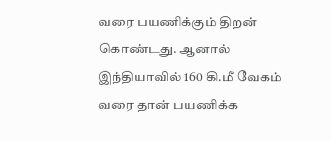வரை பயணிக்கும் திறன் கொண்டது. ஆனால் இந்தியாவில் 160 கி.மீ வேகம் வரை தான் பயணிக்க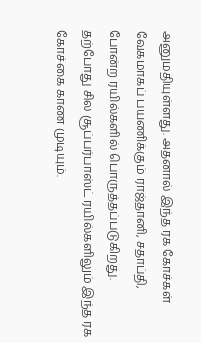அனுமதியுள்ளது. அதனால் இந்த ரக கோச்கள் வேகமாகப் பயணிக்கும் ராஜ்தானி, சதாப்தி, போன்ற ரயில்களில் பொருத்தப்படுகிறது. தற்போது சில சூப்பர்பாஸ்ட் ரயில்களிலும் இந்த ரக கோச்கை காண முடியும்.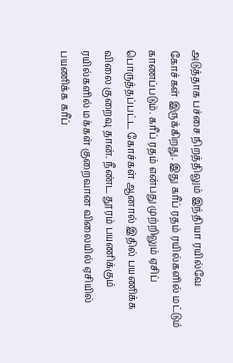அடுத்தாக பச்சை நிறத்திலும் இந்தியா ரயில்வே கோச்கள் இருக்கிறது. இது கரீப் ரதம் ரயில்களில் மட்டும் காணப்படும். கரீப் ரதம் என்பது முற்றிலும் ஏசிப் பொருத்தப்பட்ட கோச்கள் ஆனால் இதில் பயணிக்க விலை குறைவு தான். நீண்ட தூரம் பயணிக்கும் ரயில்களில் மக்கள் குறைவான விலையில் ஏசியில் பயணிக்க கரீப்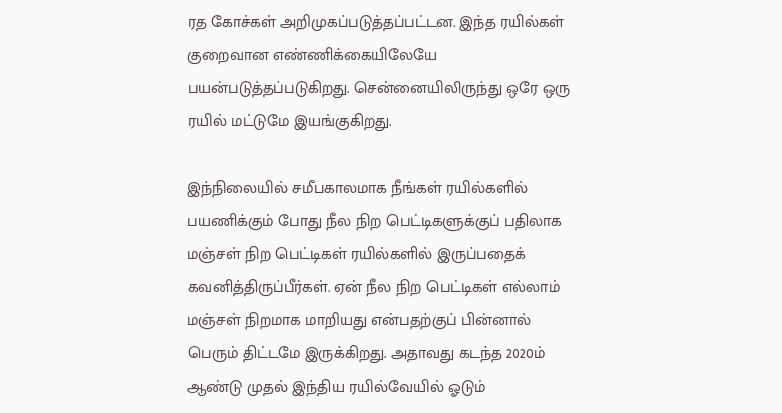ரத கோச்கள் அறிமுகப்படுத்தப்பட்டன. இந்த ரயில்கள் குறைவான எண்ணிக்கையிலேயே பயன்படுத்தப்படுகிறது. சென்னையிலிருந்து ஒரே ஒரு ரயில் மட்டுமே இயங்குகிறது.

இந்நிலையில் சமீபகாலமாக நீங்கள் ரயில்களில் பயணிக்கும் போது நீல நிற பெட்டிகளுக்குப் பதிலாக மஞ்சள் நிற பெட்டிகள் ரயில்களில் இருப்பதைக் கவனித்திருப்பீர்கள். ஏன் நீல நிற பெட்டிகள் எல்லாம் மஞ்சள் நிறமாக மாறியது என்பதற்குப் பின்னால் பெரும் திட்டமே இருக்கிறது. அதாவது கடந்த 2020ம் ஆண்டு முதல் இந்திய ரயில்வேயில் ஓடும்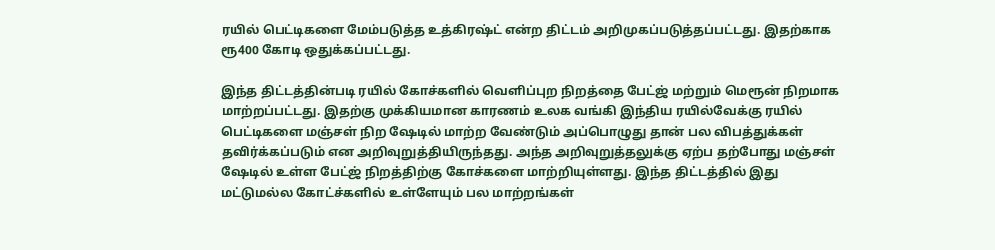ரயில் பெட்டிகளை மேம்படுத்த உத்கிரஷ்ட் என்ற திட்டம் அறிமுகப்படுத்தப்பட்டது. இதற்காக ரூ400 கோடி ஒதுக்கப்பட்டது.

இந்த திட்டத்தின்படி ரயில் கோச்களில் வெளிப்புற நிறத்தை பேட்ஜ் மற்றும் மெரூன் நிறமாக மாற்றப்பட்டது. இதற்கு முக்கியமான காரணம் உலக வங்கி இந்திய ரயில்வேக்கு ரயில் பெட்டிகளை மஞ்சள் நிற ஷேடில் மாற்ற வேண்டும் அப்பொழுது தான் பல விபத்துக்கள் தவிர்க்கப்படும் என அறிவுறுத்தியிருந்தது. அந்த அறிவுறுத்தலுக்கு ஏற்ப தற்போது மஞ்சள் ஷேடில் உள்ள பேட்ஜ் நிறத்திற்கு கோச்களை மாற்றியுள்ளது. இந்த திட்டத்தில் இது மட்டுமல்ல கோட்ச்களில் உள்ளேயும் பல மாற்றங்கள்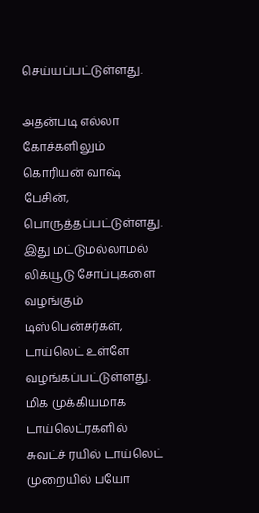செய்யப்பட்டுள்ளது.

அதன்படி எல்லா கோச்களிலும் கொரியன் வாஷ் பேசின், பொருத்தப்பட்டுள்ளது. இது மட்டுமல்லாமல் லிக்யூடு சோப்புகளை வழங்கும் டிஸ்பென்சர்கள், டாய்லெட் உள்ளே வழங்கப்பட்டுள்ளது. மிக முக்கியமாக டாய்லெட்ரகளில் சுவட்ச் ரயில் டாய்லெட் முறையில் பயோ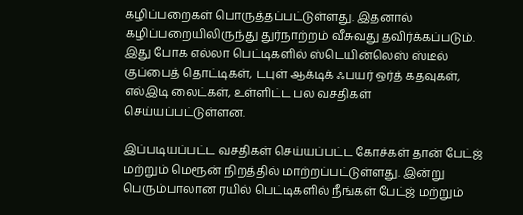கழிப்பறைகள் பொருத்தப்பட்டுள்ளது. இதனால் கழிப்பறையிலிருந்து துர்நாற்றம் வீசுவது தவிர்க்கப்படும். இது போக எல்லா பெட்டிகளில் ஸ்டெயின்லெஸ் ஸ்டீல் குப்பைத் தொட்டிகள், டபுள் ஆக்டிக் ஃபயர் ஒர்த் கதவுகள், எல்இடி லைட்கள், உள்ளிட்ட பல வசதிகள் செய்யப்பட்டுள்ளன.

இப்படியப்பட்ட வசதிகள் செய்யப்பட்ட கோச்கள் தான் பேட்ஜ் மற்றும் மெரூன் நிறத்தில் மாற்றப்பட்டுள்ளது. இன்று பெரும்பாலான ரயில் பெட்டிகளில் நீங்கள் பேட்ஜ் மற்றும்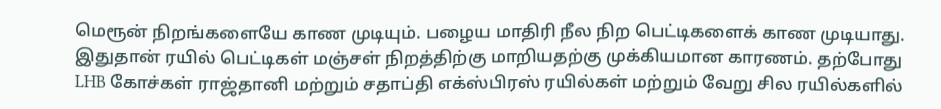மெரூன் நிறங்களையே காண முடியும். பழைய மாதிரி நீல நிற பெட்டிகளைக் காண முடியாது. இதுதான் ரயில் பெட்டிகள் மஞ்சள் நிறத்திற்கு மாறியதற்கு முக்கியமான காரணம். தற்போது LHB கோச்கள் ராஜ்தானி மற்றும் சதாப்தி எக்ஸ்பிரஸ் ரயில்கள் மற்றும் வேறு சில ரயில்களில்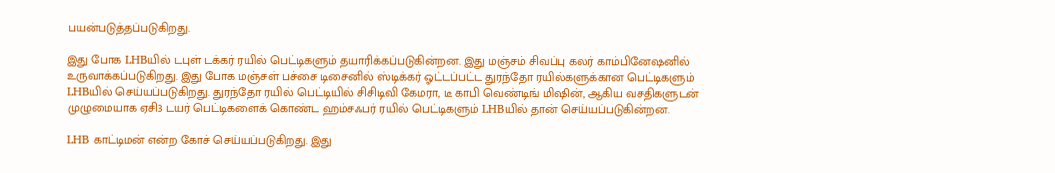பயன்படுத்தப்படுகிறது.

இது போக LHBயில் டபுள் டக்கர் ரயில் பெட்டிகளும் தயாரிக்கப்படுகின்றன. இது மஞ்சம் சிவப்பு கலர் காம்பினேஷனில் உருவாக்கப்படுகிறது. இது போக மஞ்சள் பச்சை டிசைனில் ஸ்டிக்கர் ஓட்டப்பட்ட துரந்தோ ரயில்களுக்கான பெட்டிகளும் LHBயில் செய்யப்படுகிறது. துரந்தோ ரயில் பெட்டியில் சிசிடிவி கேமரா, டீ காபி வெண்டிங் மிஷின், ஆகிய வசதிகளுடன் முழுமையாக ஏசி3 டயர் பெட்டிகளைக் கொண்ட ஹம்சஃபர் ரயில் பெட்டிகளும் LHBயில் தான் செய்யப்படுகின்றன.

LHB காட்டிமன் என்ற கோச் செய்யப்படுகிறது. இது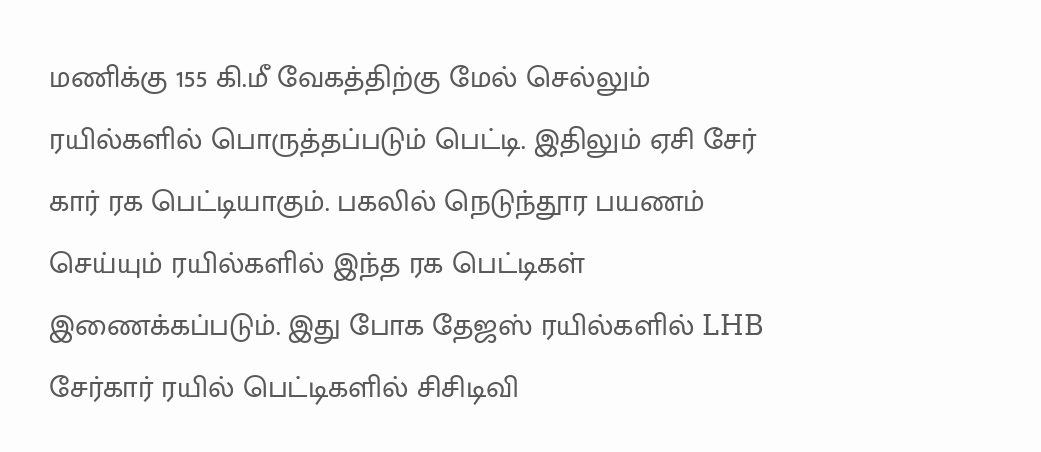மணிக்கு 155 கி.மீ வேகத்திற்கு மேல் செல்லும் ரயில்களில் பொருத்தப்படும் பெட்டி. இதிலும் ஏசி சேர் கார் ரக பெட்டியாகும். பகலில் நெடுந்தூர பயணம் செய்யும் ரயில்களில் இந்த ரக பெட்டிகள் இணைக்கப்படும். இது போக தேஜஸ் ரயில்களில் LHB சேர்கார் ரயில் பெட்டிகளில் சிசிடிவி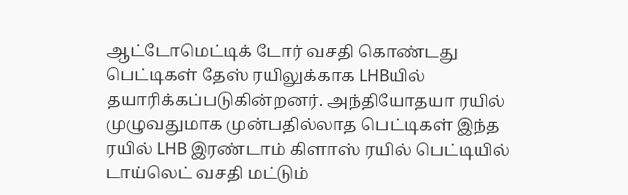ஆட்டோமெட்டிக் டோர் வசதி கொண்டது பெட்டிகள் தேஸ் ரயிலுக்காக LHBயில் தயாரிக்கப்படுகின்றனர். அந்தியோதயா ரயில் முழுவதுமாக முன்பதில்லாத பெட்டிகள் இந்த ரயில் LHB இரண்டாம் கிளாஸ் ரயில் பெட்டியில் டாய்லெட் வசதி மட்டும்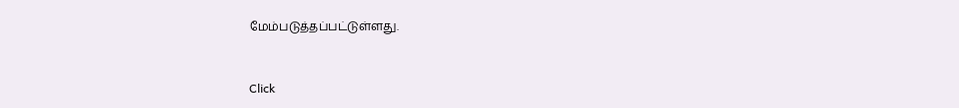மேம்படுத்தப்பட்டுள்ளது.


Click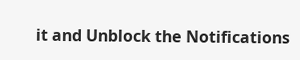it and Unblock the Notifications